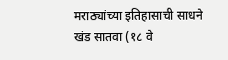मराठ्यांच्या इतिहासाची साधने खंड सातवा (१८ वे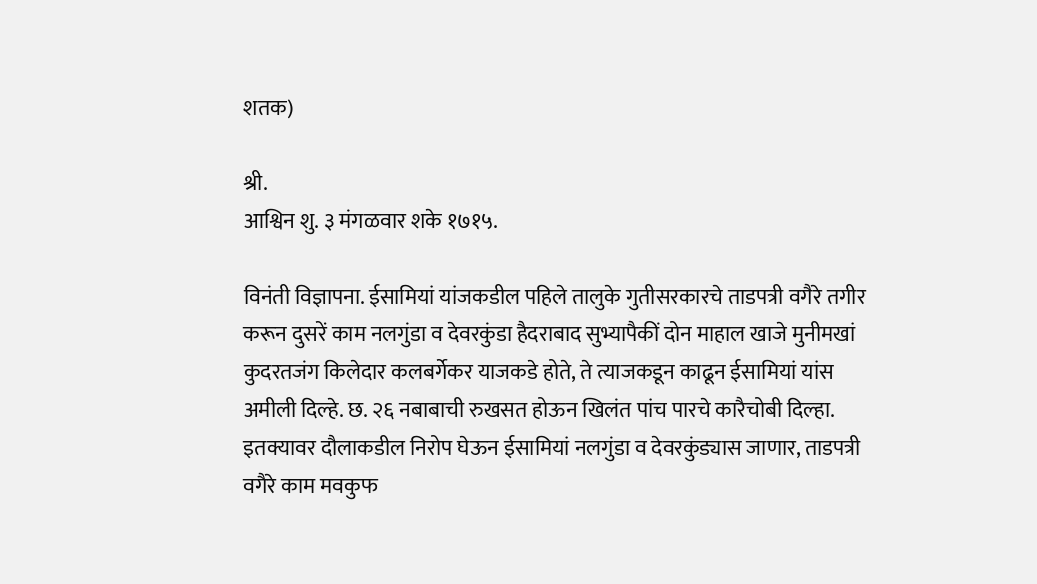शतक)

श्री.
आश्विन शु. ३ मंगळवार शके १७१५.

विनंती विज्ञापना. ईसामियां यांजकडील पहिले तालुके गुतीसरकारचे ताडपत्री वगैरे तगीर करून दुसरें काम नलगुंडा व देवरकुंडा हैदराबाद सुभ्यापैकीं दोन माहाल खाजे मुनीमखां कुदरतजंग किलेदार कलबर्गेकर याजकडे होते, ते त्याजकडून काढून ईसामियां यांस अमीली दिल्हे. छ. २६ नबाबाची रुखसत होऊन खिलंत पांच पारचे कारैचोबी दिल्हा. इतक्यावर दौलाकडील निरोप घेऊन ईसामियां नलगुंडा व देवरकुंड्यास जाणार, ताडपत्री वगैरे काम मवकुफ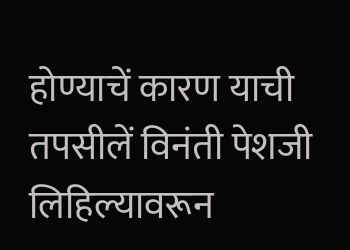होण्याचें कारण याची तपसीलें विनंती पेशजी लिहिल्यावरून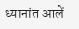ध्यानांत आलें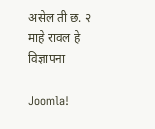असेल ती छ. २ माहे रावल हे विज्ञापना

Joomla!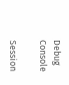Debug Console

Session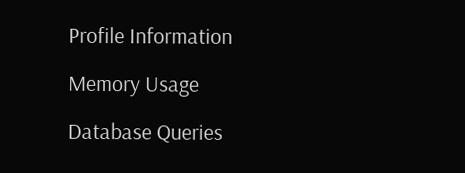Profile Information

Memory Usage

Database Queries